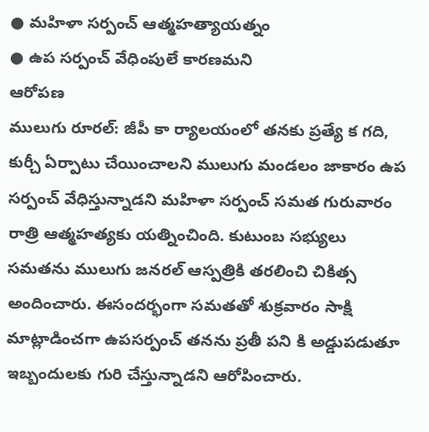● మహిళా సర్పంచ్ ఆత్మహత్యాయత్నం
● ఉప సర్పంచ్ వేధింపులే కారణమని
ఆరోపణ
ములుగు రూరల్: జీపీ కా ర్యాలయంలో తనకు ప్రత్యే క గది, కుర్చీ ఏర్పాటు చేయించాలని ములుగు మండలం జాకారం ఉప సర్పంచ్ వేధిస్తున్నాడని మహిళా సర్పంచ్ సమత గురువారం రాత్రి ఆత్మహత్యకు యత్నించింది. కుటుంబ సభ్యులు సమతను ములుగు జనరల్ ఆస్పత్రికి తరలించి చికిత్స అందించారు. ఈసందర్భంగా సమతతో శుక్రవారం సాక్షి మాట్లాడించగా ఉపసర్పంచ్ తనను ప్రతీ పని కి అడ్డుపడుతూ ఇబ్బందులకు గురి చేస్తున్నాడని ఆరోపించారు.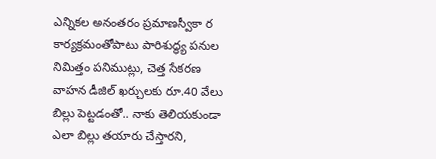ఎన్నికల అనంతరం ప్రమాణస్వీకా ర కార్యక్రమంతోపాటు పారిశుద్ధ్య పనుల నిమిత్తం పనిముట్లు, చెత్త సేకరణ వాహన డీజిల్ ఖర్చులకు రూ.40 వేలు బిల్లు పెట్టడంతో.. నాకు తెలియకుండా ఎలా బిల్లు తయారు చేస్తారని,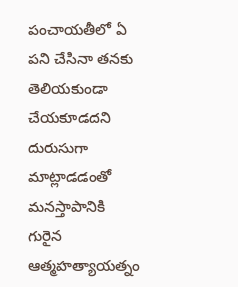పంచాయతీలో ఏ పని చేసినా తనకు తెలియకుండా చేయకూడదని దురుసుగా మాట్లాడడంతో మనస్తాపానికి గురైన ఆత్మహత్యాయత్నం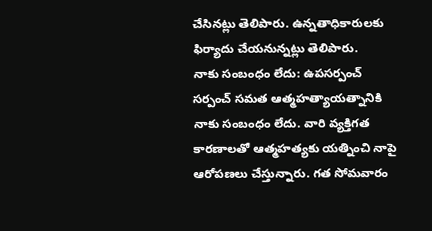చేసినట్లు తెలిపారు. ఉన్నతాధికారులకు ఫిర్యాదు చేయనున్నట్లు తెలిపారు.
నాకు సంబంధం లేదు: ఉపసర్పంచ్
సర్పంచ్ సమత ఆత్మహత్యాయత్నానికి నాకు సంబంధం లేదు. వారి వ్యక్తిగత కారణాలతో ఆత్మహత్యకు యత్నించి నాపై ఆరోపణలు చేస్తున్నారు. గత సోమవారం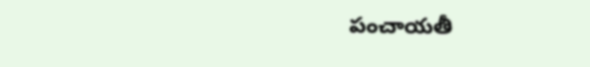పంచాయతీ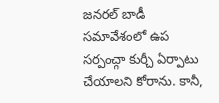జనరల్ బాడీ సమావేశంలో ఉప సర్పంచ్గా కుర్చీ ఏర్పాటు చేయాలని కోరాను. కానీ,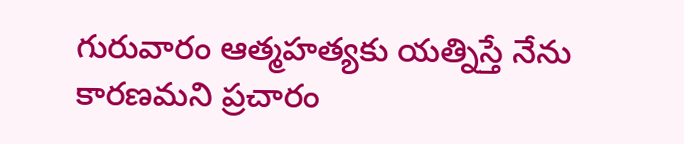గురువారం ఆత్మహత్యకు యత్నిస్తే నేను కారణమని ప్రచారం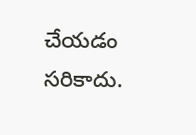చేయడం సరికాదు.